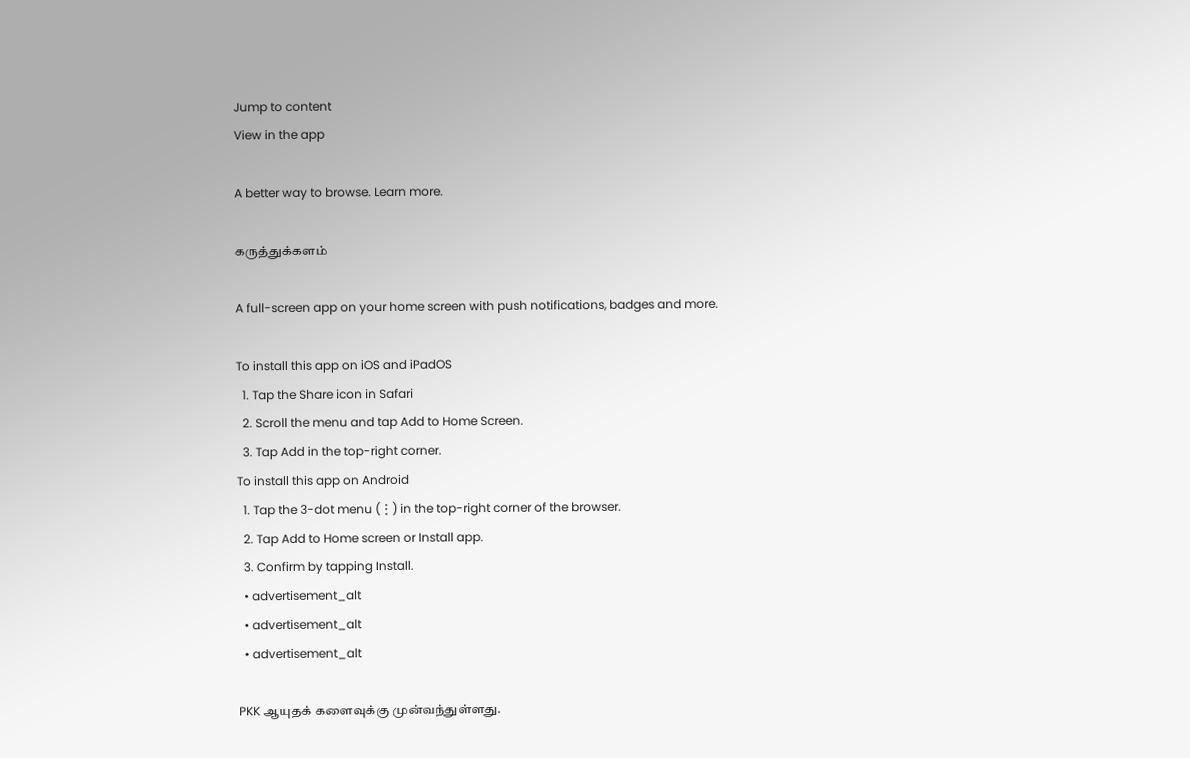Jump to content
View in the app

A better way to browse. Learn more.

கருத்துக்களம்

A full-screen app on your home screen with push notifications, badges and more.

To install this app on iOS and iPadOS
  1. Tap the Share icon in Safari
  2. Scroll the menu and tap Add to Home Screen.
  3. Tap Add in the top-right corner.
To install this app on Android
  1. Tap the 3-dot menu (⋮) in the top-right corner of the browser.
  2. Tap Add to Home screen or Install app.
  3. Confirm by tapping Install.
  • advertisement_alt
  • advertisement_alt
  • advertisement_alt

PKK ஆயுதக் களைவுக்கு முன்வந்துள்ளது.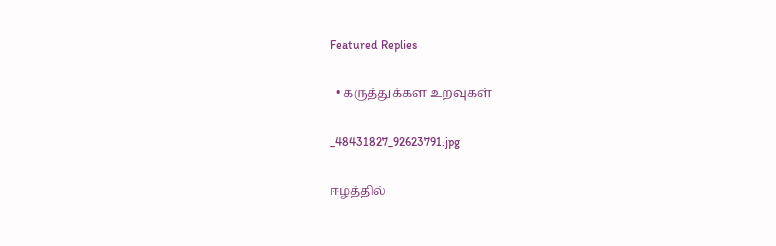Featured Replies

  • கருத்துக்கள உறவுகள்

_48431827_92623791.jpg

ஈழத்தில்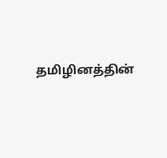தமிழினத்தின்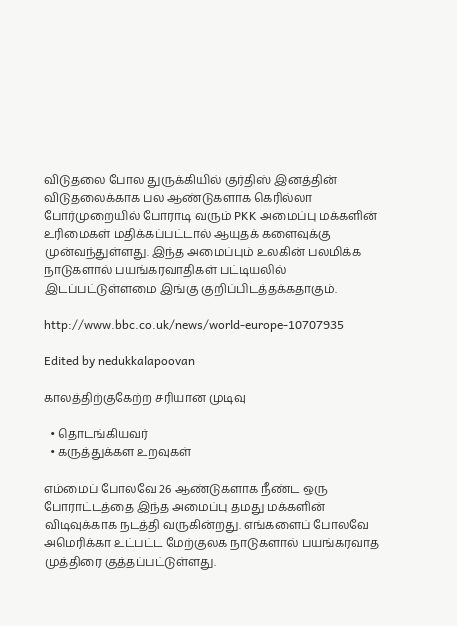விடுதலை போல துருக்கியில் குர்திஸ் இனத்தின் விடுதலைக்காக பல ஆண்டுகளாக கெரில்லா போர்முறையில் போராடி வரும் PKK அமைப்பு மக்களின் உரிமைகள் மதிக்கப்பட்டால் ஆயுதக் களைவுக்கு முன்வந்துள்ளது. இந்த அமைப்பும் உலகின் பலமிக்க நாடுகளால் பயங்கரவாதிகள் பட்டியலில் இடப்பட்டுள்ளமை இங்கு குறிப்பிடத்தக்கதாகும்.

http://www.bbc.co.uk/news/world-europe-10707935

Edited by nedukkalapoovan

காலத்திற்குகேற்ற சரியான முடிவு

  • தொடங்கியவர்
  • கருத்துக்கள உறவுகள்

எம்மைப் போலவே 26 ஆண்டுகளாக நீண்ட ஒரு போராட்டத்தை இந்த அமைப்பு தமது மக்களின் விடிவுக்காக நடத்தி வருகின்றது. எங்களைப் போலவே அமெரிக்கா உட்பட்ட மேற்குலக நாடுகளால் பயங்கரவாத முத்திரை குத்தப்பட்டுள்ளது.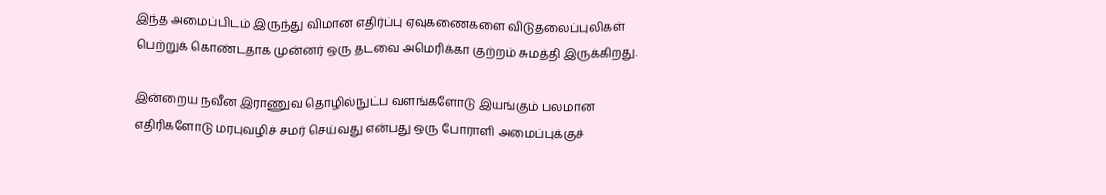இந்த அமைப்பிடம் இருந்து விமான எதிர்ப்பு ஏவுகணைகளை விடுதலைப்புலிகள் பெற்றுக் கொண்டதாக முன்னர் ஒரு தடவை அமெரிக்கா குற்றம் சுமத்தி இருக்கிறது.

இன்றைய நவீன இராணுவ தொழில்நுட்ப வளங்களோடு இயங்கும் பலமான எதிரிகளோடு மரபுவழிச் சமர் செய்வது என்பது ஒரு போராளி அமைப்புக்குச்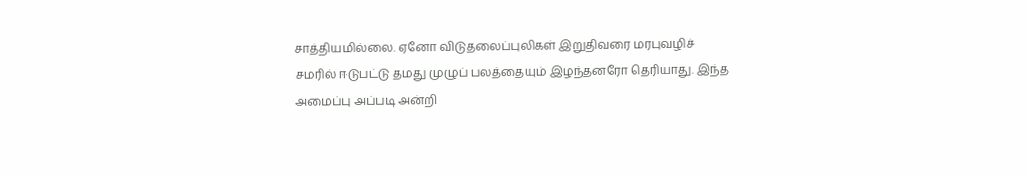சாத்தியமில்லை. ஏனோ விடுதலைப்புலிகள் இறுதிவரை மரபுவழிச் சமரில் ஈடுபட்டு தமது முழுப் பலத்தையும் இழந்தனரோ தெரியாது. இந்த அமைப்பு அப்படி அன்றி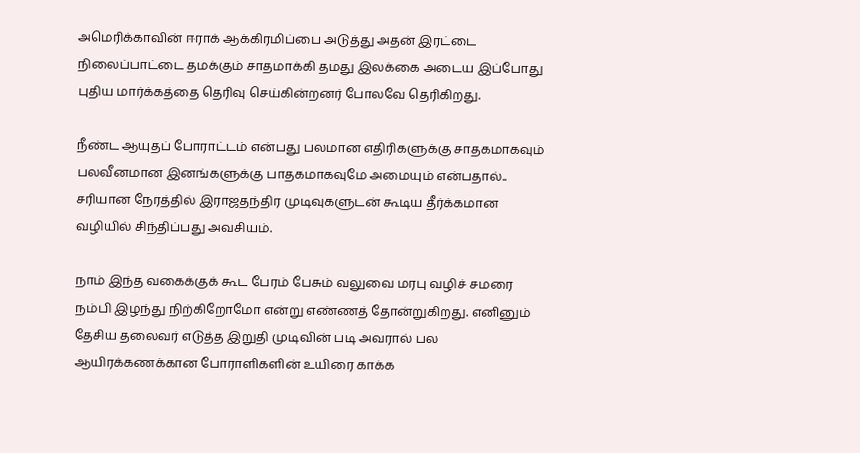அமெரிக்காவின் ஈராக் ஆக்கிரமிப்பை அடுத்து அதன் இரட்டை நிலைப்பாட்டை தமக்கும் சாதமாக்கி தமது இலக்கை அடைய இப்போது புதிய மார்க்கத்தை தெரிவு செய்கின்றனர் போலவே தெரிகிறது.

நீண்ட ஆயுதப் போராட்டம் என்பது பலமான எதிரிகளுக்கு சாதகமாகவும் பலவீனமான இனங்களுக்கு பாதகமாகவுமே அமையும் என்பதால்.. சரியான நேரத்தில் இராஜதந்திர முடிவுகளுடன் கூடிய தீர்க்கமான வழியில் சிந்திப்பது அவசியம்.

நாம் இந்த வகைக்குக் கூட பேரம் பேசும் வலுவை மரபு வழிச் சமரை நம்பி இழந்து நிற்கிறோமோ என்று எண்ணத் தோன்றுகிறது. எனினும் தேசிய தலைவர் எடுத்த இறுதி முடிவின் படி அவரால் பல ஆயிரக்கணக்கான போராளிகளின் உயிரை காக்க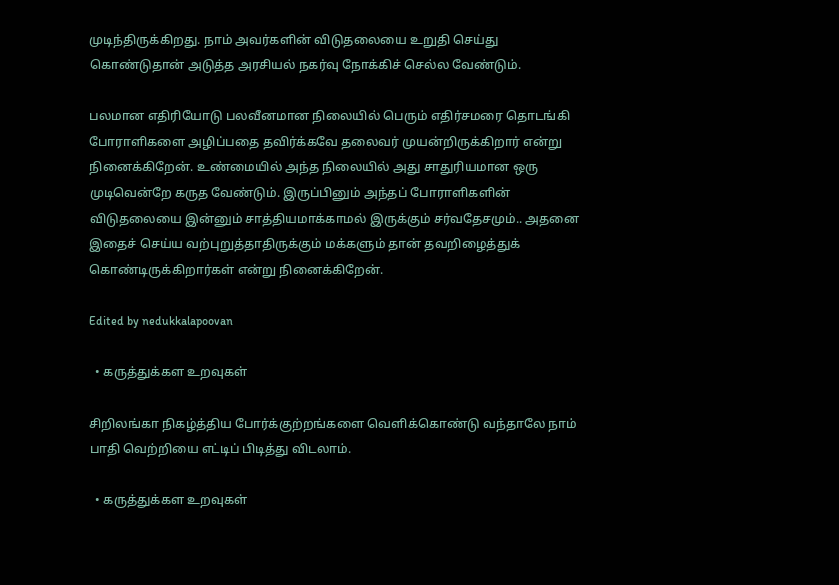முடிந்திருக்கிறது. நாம் அவர்களின் விடுதலையை உறுதி செய்து கொண்டுதான் அடுத்த அரசியல் நகர்வு நோக்கிச் செல்ல வேண்டும்.

பலமான எதிரியோடு பலவீனமான நிலையில் பெரும் எதிர்சமரை தொடங்கி போராளிகளை அழிப்பதை தவிர்க்கவே தலைவர் முயன்றிருக்கிறார் என்று நினைக்கிறேன். உண்மையில் அந்த நிலையில் அது சாதுரியமான ஒரு முடிவென்றே கருத வேண்டும். இருப்பினும் அந்தப் போராளிகளின் விடுதலையை இன்னும் சாத்தியமாக்காமல் இருக்கும் சர்வதேசமும்.. அதனை இதைச் செய்ய வற்புறுத்தாதிருக்கும் மக்களும் தான் தவறிழைத்துக் கொண்டிருக்கிறார்கள் என்று நினைக்கிறேன்.

Edited by nedukkalapoovan

  • கருத்துக்கள உறவுகள்

சிறிலங்கா நிகழ்த்திய போர்க்குற்றங்களை வெளிக்கொண்டு வந்தாலே நாம் பாதி வெற்றியை எட்டிப் பிடித்து விடலாம்.

  • கருத்துக்கள உறவுகள்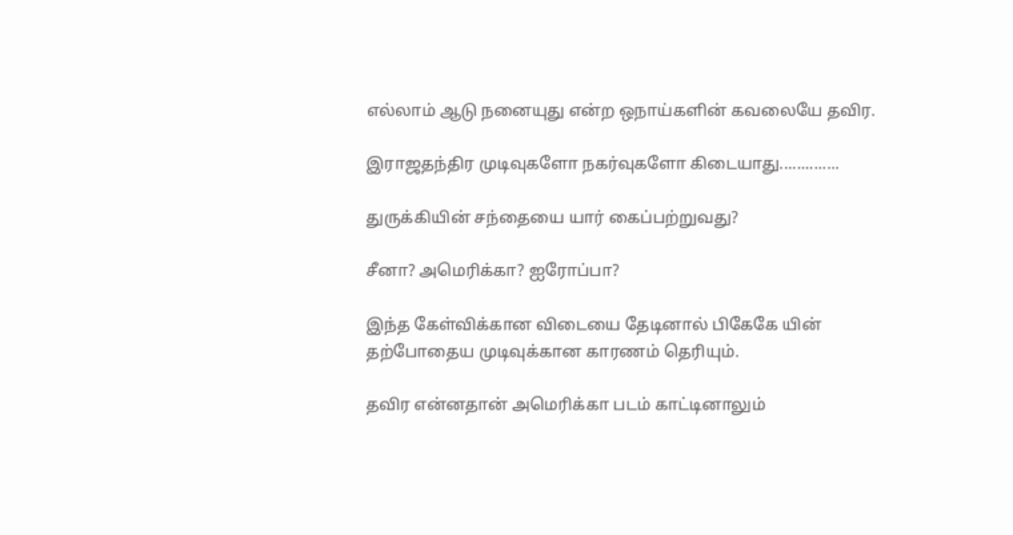எல்லாம் ஆடு நனையுது என்ற ஒநாய்களின் கவலையே தவிர.

இராஜதந்திர முடிவுகளோ நகர்வுகளோ கிடையாது..............

துருக்கியின் சந்தையை யார் கைப்பற்றுவது?

சீனா? அமெரிக்கா? ஐரோப்பா?

இந்த கேள்விக்கான விடையை தேடினால் பிகேகே யின் தற்போதைய முடிவுக்கான காரணம் தெரியும்.

தவிர என்னதான் அமெரிக்கா படம் காட்டினாலும்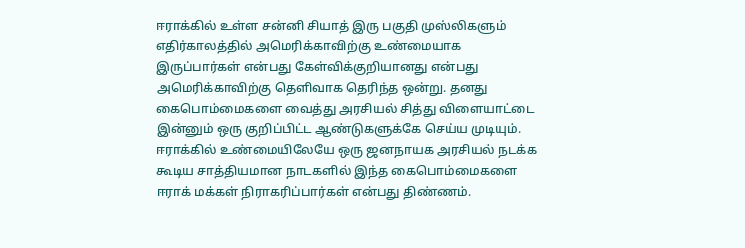ஈராக்கில் உள்ள சன்னி சியாத் இரு பகுதி முஸ்லிகளும் எதிர்காலத்தில் அமெரிக்காவிற்கு உண்மையாக இருப்பார்கள் என்பது கேள்விக்குறியானது என்பது அமெரிக்காவிற்கு தெளிவாக தெரிந்த ஒன்று. தனது கைபொம்மைகளை வைத்து அரசியல் சித்து விளையாட்டை இன்னும் ஒரு குறிப்பிட்ட ஆண்டுகளுக்கே செய்ய முடியும். ஈராக்கில் உண்மையிலேயே ஒரு ஜனநாயக அரசியல் நடக்க கூடிய சாத்தியமான நாடகளில் இந்த கைபொம்மைகளை ஈராக் மக்கள் நிராகரிப்பார்கள் என்பது திண்ணம்.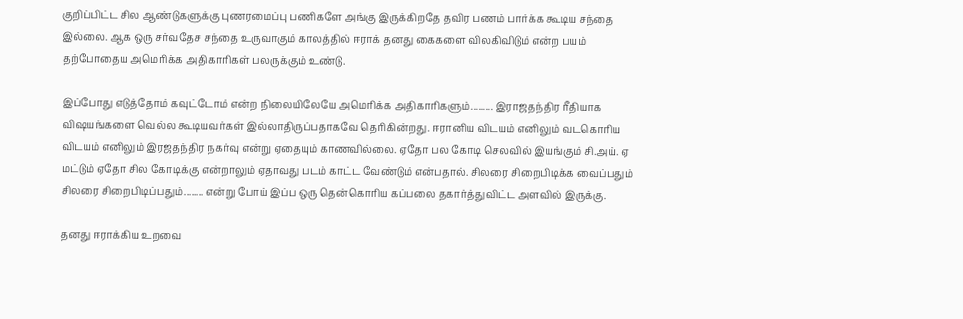குறிப்பிட்ட சில ஆண்டுகளுக்கு புணரமைப்பு பணிகளே அங்கு இருக்கிறதே தவிர பணம் பார்க்க கூடிய சந்தை இல்லை. ஆக ஒரு சர்வதேச சந்தை உருவாகும் காலத்தில் ஈராக் தனது கைகளை விலகிவிடும் என்ற பயம் தற்போதைய அமெரிக்க அதிகாரிகள் பலருக்கும் உண்டு.

இப்போது எடுத்தோம் கவுட்டோம் என்ற நிலையிலேயே அமெரிக்க அதிகாரிகளும்......... இராஜதந்திர ரீதியாக விஷயங்களை வெல்ல கூடியவர்கள் இல்லாதிருப்பதாகவே தெரிகின்றது. ஈரானிய விடயம் எனிலும் வடகொரிய விடயம் எனிலும் இரஜதந்திர நகர்வு என்று ஏதையும் காணவில்லை. ஏதோ பல கோடி செலவில் இயங்கும் சி.அய். ஏ மட்டும் ஏதோ சில கோடிக்கு என்றாலும் ஏதாவது படம் காட்ட வேண்டும் என்பதால். சிலரை சிறைபிடிக்க வைப்பதும் சிலரை சிறைபிடிப்பதும்........ என்று போய் இப்ப ஒரு தென்கொரிய கப்பலை தகார்த்துவிட்ட அளவில் இருக்கு.

தனது ஈராக்கிய உறவை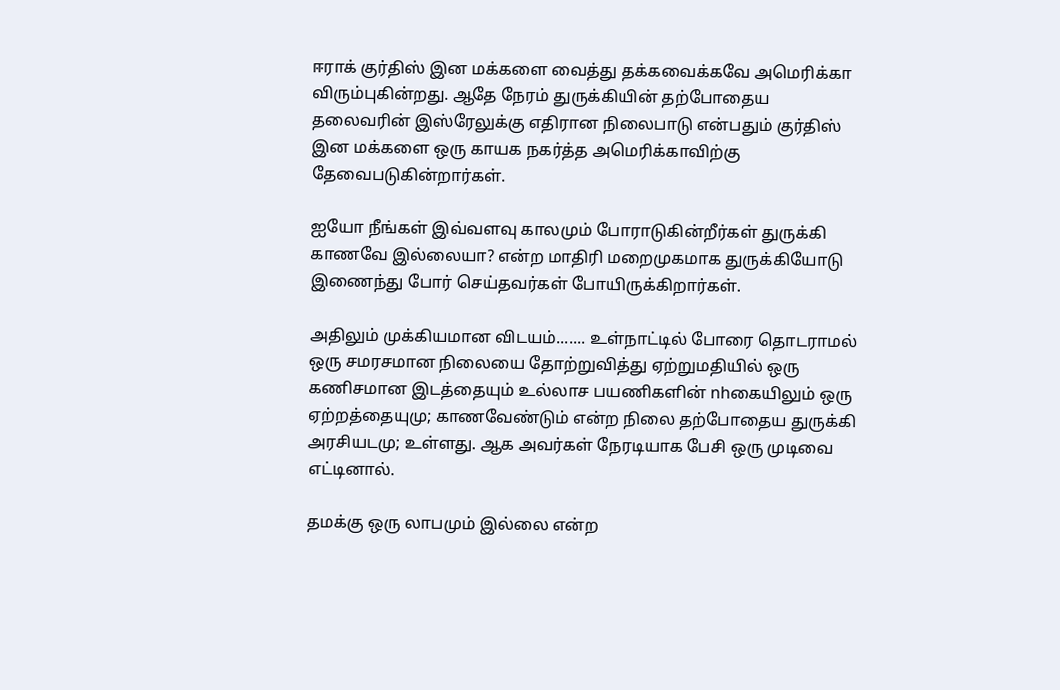ஈராக் குர்திஸ் இன மக்களை வைத்து தக்கவைக்கவே அமெரிக்கா விரும்புகின்றது. ஆதே நேரம் துருக்கியின் தற்போதைய தலைவரின் இஸ்ரேலுக்கு எதிரான நிலைபாடு என்பதும் குர்திஸ் இன மக்களை ஒரு காயக நகர்த்த அமெரிக்காவிற்கு தேவைபடுகின்றார்கள்.

ஐயோ நீங்கள் இவ்வளவு காலமும் போராடுகின்றீர்கள் துருக்கி காணவே இல்லையா? என்ற மாதிரி மறைமுகமாக துருக்கியோடு இணைந்து போர் செய்தவர்கள் போயிருக்கிறார்கள்.

அதிலும் முக்கியமான விடயம்....... உள்நாட்டில் போரை தொடராமல் ஒரு சமரசமான நிலையை தோற்றுவித்து ஏற்றுமதியில் ஒரு கணிசமான இடத்தையும் உல்லாச பயணிகளின் nhகையிலும் ஒரு ஏற்றத்தையுமு; காணவேண்டும் என்ற நிலை தற்போதைய துருக்கி அரசியடமு; உள்ளது. ஆக அவர்கள் நேரடியாக பேசி ஒரு முடிவை எட்டினால்.

தமக்கு ஒரு லாபமும் இல்லை என்ற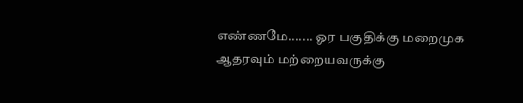எண்ணமே....... ஓர பகுதிக்கு மறைமுக ஆதரவும் மற்றையவருக்கு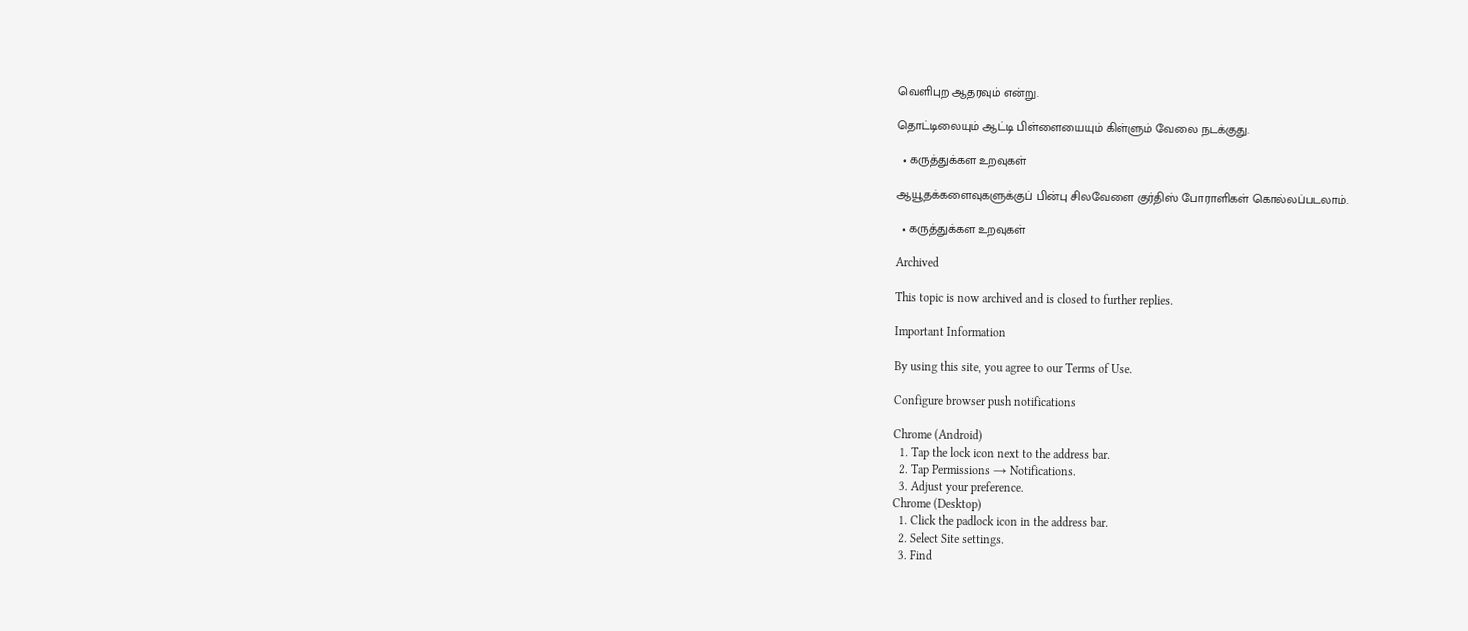வெளிபுற ஆதரவும் என்று.

தொட்டிலையும் ஆட்டி பிள்ளையையும் கிள்ளும் வேலை நடக்குது.

  • கருத்துக்கள உறவுகள்

ஆயூதக்களைவுகளுக்குப் பின்பு சிலவேளை குர்திஸ் போராளிகள் கொல்லப்படலாம்.

  • கருத்துக்கள உறவுகள்

Archived

This topic is now archived and is closed to further replies.

Important Information

By using this site, you agree to our Terms of Use.

Configure browser push notifications

Chrome (Android)
  1. Tap the lock icon next to the address bar.
  2. Tap Permissions → Notifications.
  3. Adjust your preference.
Chrome (Desktop)
  1. Click the padlock icon in the address bar.
  2. Select Site settings.
  3. Find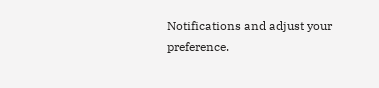Notifications and adjust your preference.